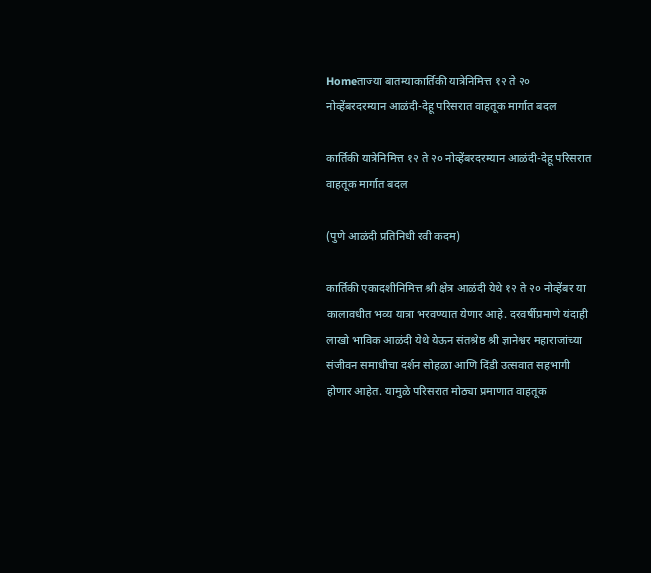Homeताज्या बातम्याकार्तिकी यात्रेनिमित्त १२ ते २० नोव्हेंबरदरम्यान आळंदी-देहू परिसरात वाहतूक मार्गात बदल

कार्तिकी यात्रेनिमित्त १२ ते २० नोव्हेंबरदरम्यान आळंदी-देहू परिसरात वाहतूक मार्गात बदल

(पुणे आळंदी प्रतिनिधी रवी कदम)

कार्तिकी एकादशीनिमित्त श्री क्षेत्र आळंदी येथे १२ ते २० नोव्हेंबर या कालावधीत भव्य यात्रा भरवण्यात येणार आहे. दरवर्षीप्रमाणे यंदाही लाखो भाविक आळंदी येथे येऊन संतश्रेष्ठ श्री ज्ञानेश्वर महाराजांच्या संजीवन समाधीचा दर्शन सोहळा आणि दिंडी उत्सवात सहभागी होणार आहेत. यामुळे परिसरात मोठ्या प्रमाणात वाहतूक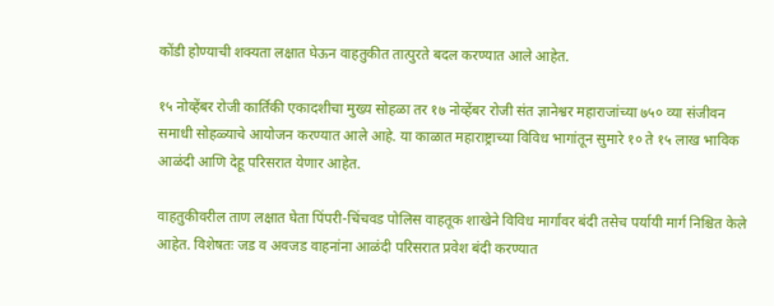कोंडी होण्याची शक्यता लक्षात घेऊन वाहतुकीत तात्पुरते बदल करण्यात आले आहेत.

१५ नोव्हेंबर रोजी कार्तिकी एकादशीचा मुख्य सोहळा तर १७ नोव्हेंबर रोजी संत ज्ञानेश्वर महाराजांच्या ७५० व्या संजीवन समाधी सोहळ्याचे आयोजन करण्यात आले आहे. या काळात महाराष्ट्राच्या विविध भागांतून सुमारे १० ते १५ लाख भाविक आळंदी आणि देहू परिसरात येणार आहेत.

वाहतुकीवरील ताण लक्षात घेता पिंपरी-चिंचवड पोलिस वाहतूक शाखेने विविध मार्गांवर बंदी तसेच पर्यायी मार्ग निश्चित केले आहेत. विशेषतः जड व अवजड वाहनांना आळंदी परिसरात प्रवेश बंदी करण्यात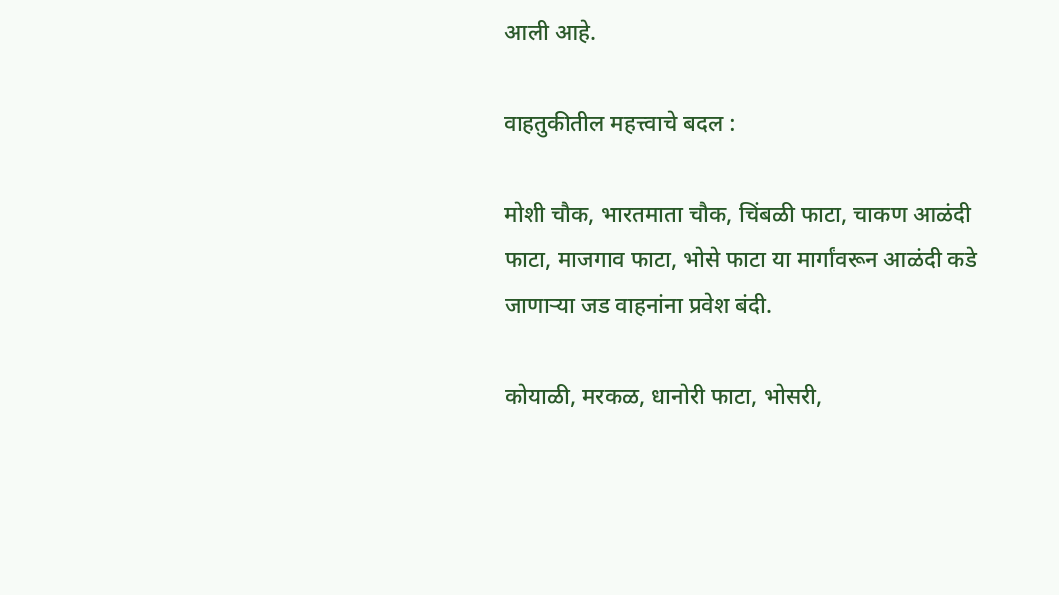आली आहे.

वाहतुकीतील महत्त्वाचे बदल :

मोशी चौक, भारतमाता चौक, चिंबळी फाटा, चाकण आळंदी फाटा, माजगाव फाटा, भोसे फाटा या मार्गांवरून आळंदी कडे जाणाऱ्या जड वाहनांना प्रवेश बंदी.

कोयाळी, मरकळ, धानोरी फाटा, भोसरी,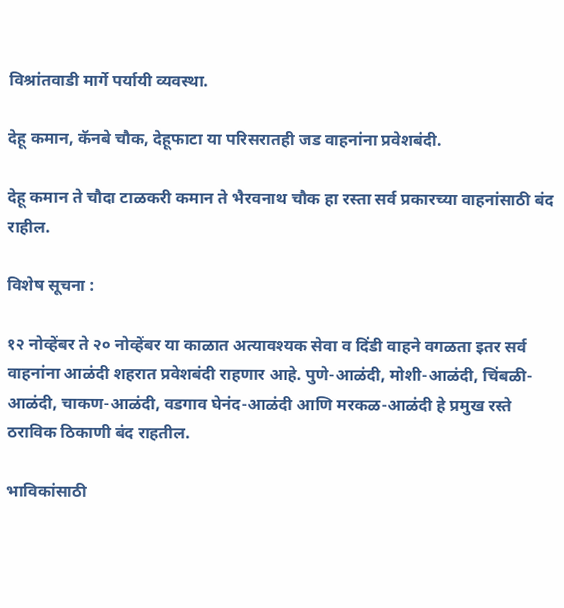विश्रांतवाडी मार्गे पर्यायी व्यवस्था.

देहू कमान, कॅनबे चौक, देहूफाटा या परिसरातही जड वाहनांना प्रवेशबंदी.

देहू कमान ते चौदा टाळकरी कमान ते भैरवनाथ चौक हा रस्ता सर्व प्रकारच्या वाहनांसाठी बंद राहील.

विशेष सूचना :

१२ नोव्हेंबर ते २० नोव्हेंबर या काळात अत्यावश्यक सेवा व दिंडी वाहने वगळता इतर सर्व वाहनांना आळंदी शहरात प्रवेशबंदी राहणार आहे. पुणे-आळंदी, मोशी-आळंदी, चिंबळी-आळंदी, चाकण-आळंदी, वडगाव घेनंद-आळंदी आणि मरकळ-आळंदी हे प्रमुख रस्ते ठराविक ठिकाणी बंद राहतील.

भाविकांसाठी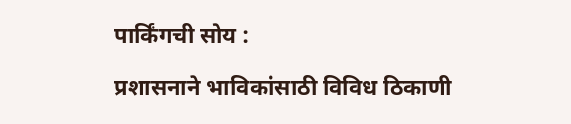पार्किंगची सोय :

प्रशासनाने भाविकांसाठी विविध ठिकाणी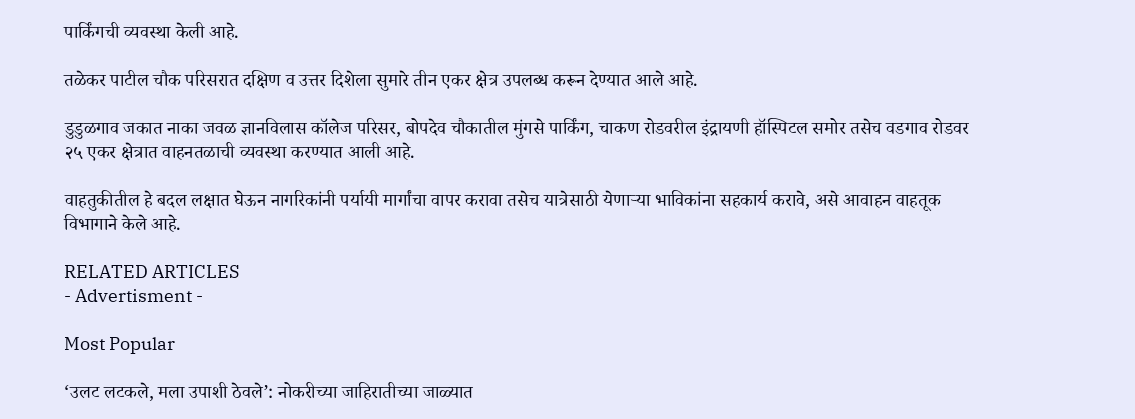पार्किंगची व्यवस्था केली आहे.

तळेकर पाटील चौक परिसरात दक्षिण व उत्तर दिशेला सुमारे तीन एकर क्षेत्र उपलब्ध करून देण्यात आले आहे.

डुडुळगाव जकात नाका जवळ ज्ञानविलास कॉलेज परिसर, बोपदेव चौकातील मुंगसे पार्किंग, चाकण रोडवरील इंद्रायणी हॉस्पिटल समोर तसेच वडगाव रोडवर २५ एकर क्षेत्रात वाहनतळाची व्यवस्था करण्यात आली आहे.

वाहतुकीतील हे बदल लक्षात घेऊन नागरिकांनी पर्यायी मार्गांचा वापर करावा तसेच यात्रेसाठी येणाऱ्या भाविकांना सहकार्य करावे, असे आवाहन वाहतूक विभागाने केले आहे.

RELATED ARTICLES
- Advertisment -

Most Popular

‘उलट लटकले, मला उपाशी ठेवले’: नोकरीच्या जाहिरातीच्या जाळ्यात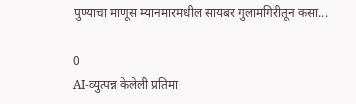पुण्याचा माणूस म्यानमारमधील सायबर गुलामगिरीतून कसा...

0
AI-व्युत्पन्न केलेली प्रतिमा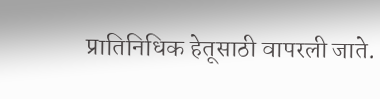प्रातिनिधिक हेतूसाठी वापरली जाते.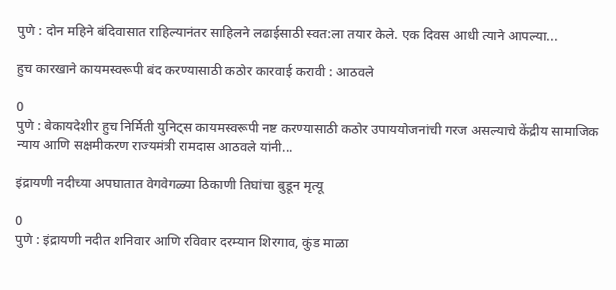पुणे : दोन महिने बंदिवासात राहिल्यानंतर साहिलने लढाईसाठी स्वत:ला तयार केले. एक दिवस आधी त्याने आपल्या...

हुच कारखाने कायमस्वरूपी बंद करण्यासाठी कठोर कारवाई करावी : आठवले

0
पुणे : बेकायदेशीर हुच निर्मिती युनिट्स कायमस्वरूपी नष्ट करण्यासाठी कठोर उपाययोजनांची गरज असल्याचे केंद्रीय सामाजिक न्याय आणि सक्षमीकरण राज्यमंत्री रामदास आठवले यांनी...

इंद्रायणी नदीच्या अपघातात वेगवेगळ्या ठिकाणी तिघांचा बुडून मृत्यू

0
पुणे : इंद्रायणी नदीत शनिवार आणि रविवार दरम्यान शिरगाव, कुंड माळा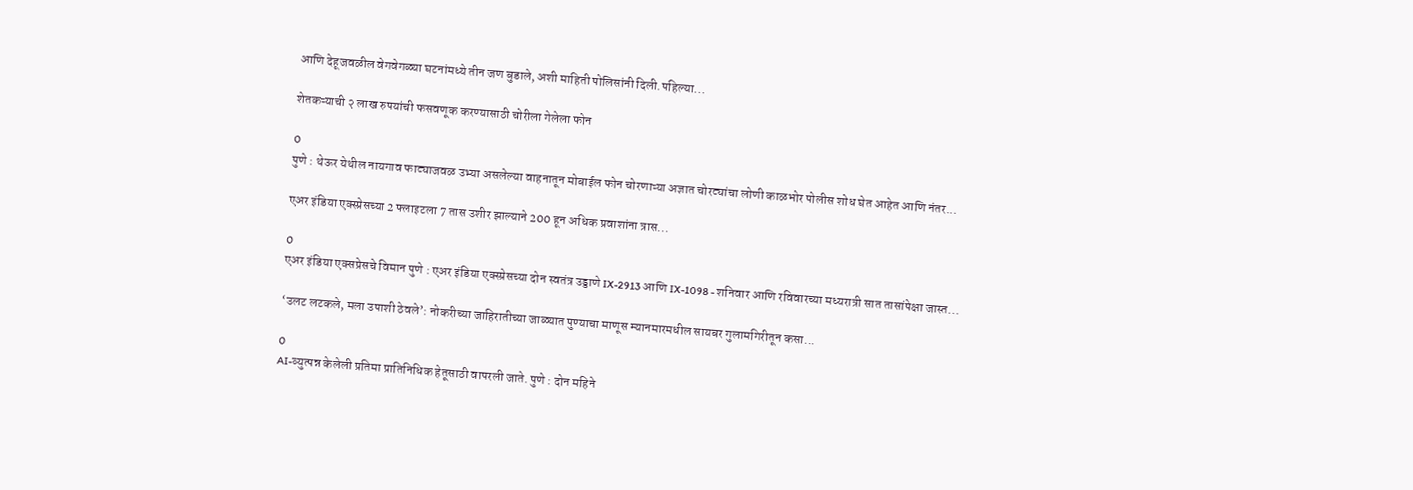आणि देहूजवळील वेगवेगळ्या घटनांमध्ये तीन जण बुडाले, अशी माहिती पोलिसांनी दिली.पहिल्या...

शेतकऱ्याची २ लाख रुपयांची फसवणूक करण्यासाठी चोरीला गेलेला फोन

0
पुणे : थेऊर येथील नायगाव फाट्याजवळ उभ्या असलेल्या वाहनातून मोबाईल फोन चोरणाऱ्या अज्ञात चोरट्यांचा लोणी काळभोर पोलीस शोध घेत आहेत आणि नंतर...

एअर इंडिया एक्स्प्रेसच्या 2 फ्लाइटला 7 तास उशीर झाल्याने 200 हून अधिक प्रवाशांना त्रास...

0
एअर इंडिया एक्सप्रेसचे विमान पुणे : एअर इंडिया एक्स्प्रेसच्या दोन स्वतंत्र उड्डाणे IX-2913 आणि IX-1098 - शनिवार आणि रविवारच्या मध्यरात्री सात तासांपेक्षा जास्त...

‘उलट लटकले, मला उपाशी ठेवले’: नोकरीच्या जाहिरातीच्या जाळ्यात पुण्याचा माणूस म्यानमारमधील सायबर गुलामगिरीतून कसा...

0
AI-व्युत्पन्न केलेली प्रतिमा प्रातिनिधिक हेतूसाठी वापरली जाते. पुणे : दोन महिने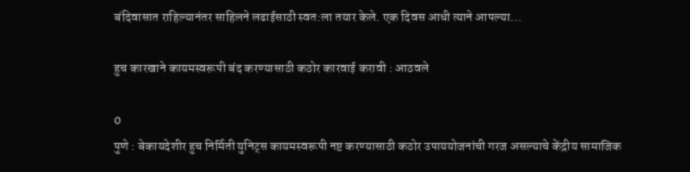बंदिवासात राहिल्यानंतर साहिलने लढाईसाठी स्वत:ला तयार केले. एक दिवस आधी त्याने आपल्या...

हुच कारखाने कायमस्वरूपी बंद करण्यासाठी कठोर कारवाई करावी : आठवले

0
पुणे : बेकायदेशीर हुच निर्मिती युनिट्स कायमस्वरूपी नष्ट करण्यासाठी कठोर उपाययोजनांची गरज असल्याचे केंद्रीय सामाजिक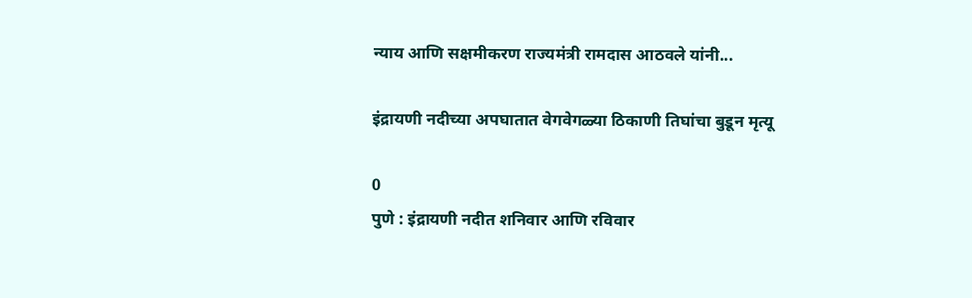न्याय आणि सक्षमीकरण राज्यमंत्री रामदास आठवले यांनी...

इंद्रायणी नदीच्या अपघातात वेगवेगळ्या ठिकाणी तिघांचा बुडून मृत्यू

0
पुणे : इंद्रायणी नदीत शनिवार आणि रविवार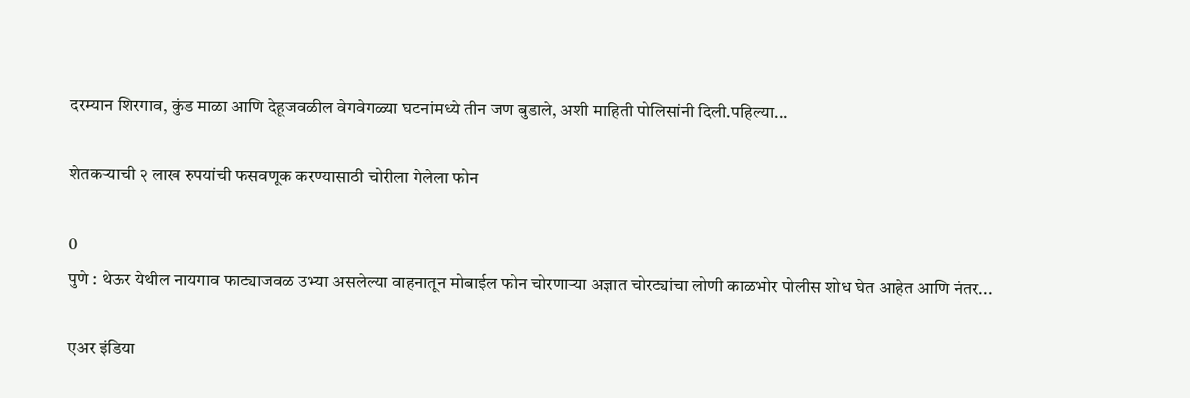दरम्यान शिरगाव, कुंड माळा आणि देहूजवळील वेगवेगळ्या घटनांमध्ये तीन जण बुडाले, अशी माहिती पोलिसांनी दिली.पहिल्या...

शेतकऱ्याची २ लाख रुपयांची फसवणूक करण्यासाठी चोरीला गेलेला फोन

0
पुणे : थेऊर येथील नायगाव फाट्याजवळ उभ्या असलेल्या वाहनातून मोबाईल फोन चोरणाऱ्या अज्ञात चोरट्यांचा लोणी काळभोर पोलीस शोध घेत आहेत आणि नंतर...

एअर इंडिया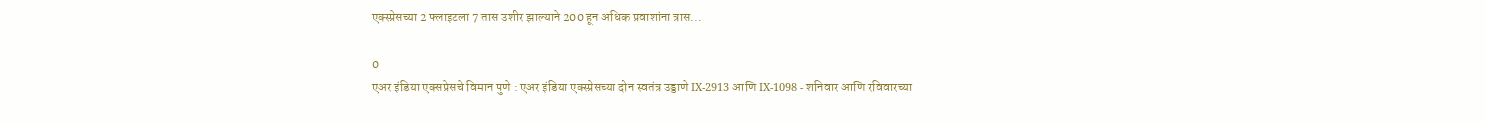एक्स्प्रेसच्या 2 फ्लाइटला 7 तास उशीर झाल्याने 200 हून अधिक प्रवाशांना त्रास...

0
एअर इंडिया एक्सप्रेसचे विमान पुणे : एअर इंडिया एक्स्प्रेसच्या दोन स्वतंत्र उड्डाणे IX-2913 आणि IX-1098 - शनिवार आणि रविवारच्या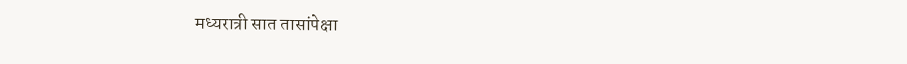मध्यरात्री सात तासांपेक्षा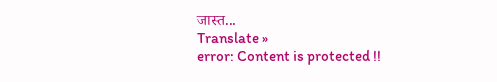जास्त...
Translate »
error: Content is protected !!